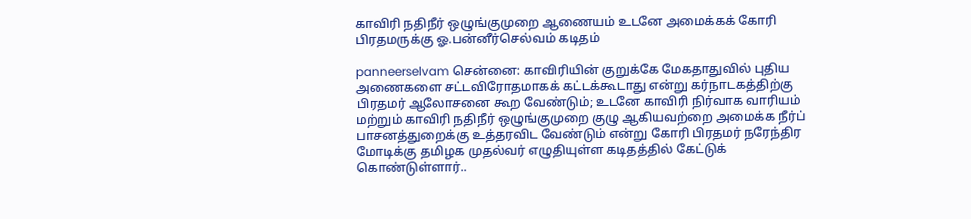காவிரி நதிநீர் ஒழுங்குமுறை ஆணையம் உடனே அமைக்கக் கோரி பிரதமருக்கு ஓ.பன்னீர்செல்வம் கடிதம்

panneerselvam சென்னை: காவிரியின் குறுக்கே மேகதாதுவில் புதிய அணைகளை சட்டவிரோதமாகக் கட்டக்கூடாது என்று கர்நாடகத்திற்கு பிரதமர் ஆலோசனை கூற வேண்டும்; உடனே காவிரி நிர்வாக வாரியம் மற்றும் காவிரி நதிநீர் ஒழுங்குமுறை குழு ஆகியவற்றை அமைக்க நீர்ப் பாசனத்துறைக்கு உத்தரவிட வேண்டும் என்று கோரி பிரதமர் நரேந்திர மோடிக்கு தமிழக முதல்வர் எழுதியுள்ள கடிதத்தில் கேட்டுக் கொண்டுள்ளார்..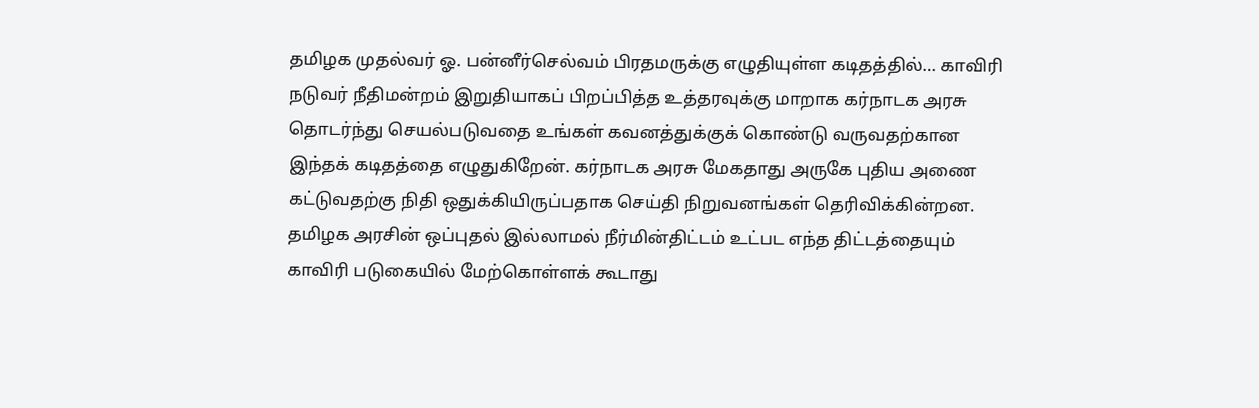தமிழக முதல்வர் ஓ. பன்னீர்செல்வம் பிரதமருக்கு எழுதியுள்ள கடிதத்தில்… காவிரி நடுவர் நீதிமன்றம் இறுதியாகப் பிறப்பித்த உத்தரவுக்கு மாறாக கர்நாடக அரசு தொடர்ந்து செயல்படுவதை உங்கள் கவனத்துக்குக் கொண்டு வருவதற்கான இந்தக் கடிதத்தை எழுதுகிறேன். கர்நாடக அரசு மேகதாது அருகே புதிய அணை கட்டுவதற்கு நிதி ஒதுக்கியிருப்பதாக செய்தி நிறுவனங்கள் தெரிவிக்கின்றன. தமிழக அரசின் ஒப்புதல் இல்லாமல் நீர்மின்திட்டம் உட்பட எந்த திட்டத்தையும் காவிரி படுகையில் மேற்கொள்ளக் கூடாது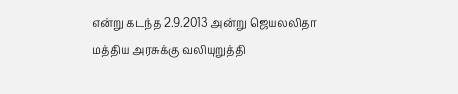என்று கடந்த 2.9.2013 அன்று ஜெயலலிதா மத்திய அரசுக்கு வலியுறுத்தி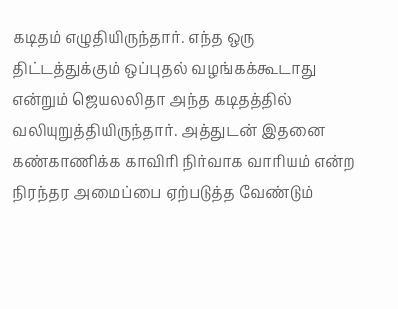கடிதம் எழுதியிருந்தார். எந்த ஒரு திட்டத்துக்கும் ஒப்புதல் வழங்கக்கூடாது என்றும் ஜெயலலிதா அந்த கடிதத்தில் வலியுறுத்தியிருந்தார். அத்துடன் இதனை கண்காணிக்க காவிரி நிர்வாக வாரியம் என்ற நிரந்தர அமைப்பை ஏற்படுத்த வேண்டும்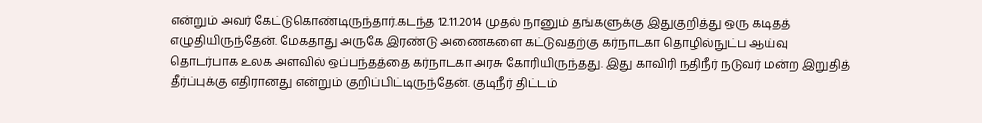என்றும் அவர் கேட்டுகொண்டிருந்தார்.கடந்த 12.11.2014 முதல் நானும் தங்களுக்கு இதுகுறித்து ஒரு கடிதத் எழுதியிருந்தேன். மேகதாது அருகே இரண்டு அணைகளை கட்டுவதற்கு கர்நாடகா தொழில்நுட்ப ஆய்வு தொடர்பாக உலக அளவில் ஒப்பந்தத்தை கர்நாடகா அரசு கோரியிருந்தது. இது காவிரி நதிநீர் நடுவர் மன்ற இறுதித் தீர்ப்புக்கு எதிரானது என்றும் குறிப்பிட்டிருந்தேன். குடிநீர் திட்டம்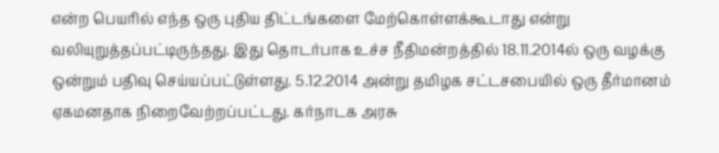என்ற பெயரில் எந்த ஒரு புதிய திட்டங்களை மேற்கொள்ளக்கூடாது என்று வலியுறுத்தப்பட்டிருந்தது. இது தொடர்பாக உச்ச நீதிமன்றத்தில் 18.11.2014ல் ஒரு வழக்கு ஒன்றும் பதிவு செய்யப்பட்டுள்ளது. 5.12.2014 அன்று தமிழக சட்டசபையில் ஒரு தீர்மானம் ஏகமனதாக நிறைவேற்றப்பட்டது. கர்நாடக அரசு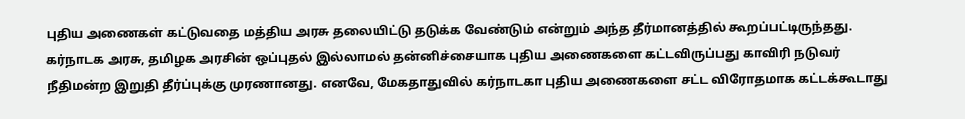புதிய அணைகள் கட்டுவதை மத்திய அரசு தலையிட்டு தடுக்க வேண்டும் என்றும் அந்த தீர்மானத்தில் கூறப்பட்டிருந்தது. கர்நாடக அரசு, தமிழக அரசின் ஒப்புதல் இல்லாமல் தன்னிச்சையாக புதிய அணைகளை கட்டவிருப்பது காவிரி நடுவர் நீதிமன்ற இறுதி தீர்ப்புக்கு முரணானது. எனவே, மேகதாதுவில் கர்நாடகா புதிய அணைகளை சட்ட விரோதமாக கட்டக்கூடாது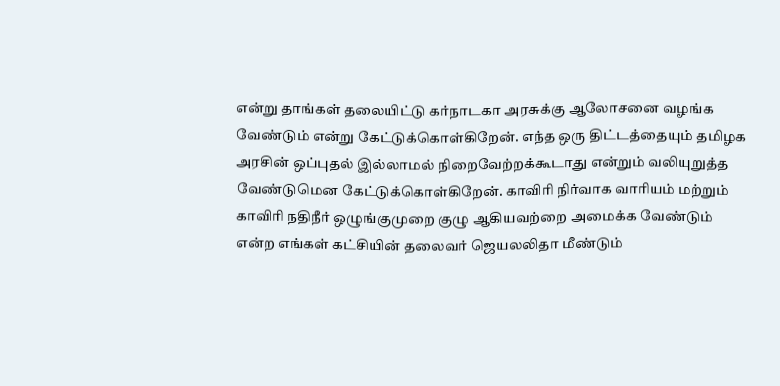என்று தாங்கள் தலையிட்டு கர்நாடகா அரசுக்கு ஆலோசனை வழங்க வேண்டும் என்று கேட்டுக்கொள்கிறேன். எந்த ஒரு திட்டத்தையும் தமிழக அரசின் ஒப்புதல் இல்லாமல் நிறைவேற்றக்கூடாது என்றும் வலியுறுத்த வேண்டுமென கேட்டுக்கொள்கிறேன். காவிரி நிர்வாக வாரியம் மற்றும் காவிரி நதிநீர் ஒழுங்குமுறை குழு ஆகியவற்றை அமைக்க வேண்டும் என்ற எங்கள் கட்சியின் தலைவர் ஜெயலலிதா மீண்டும்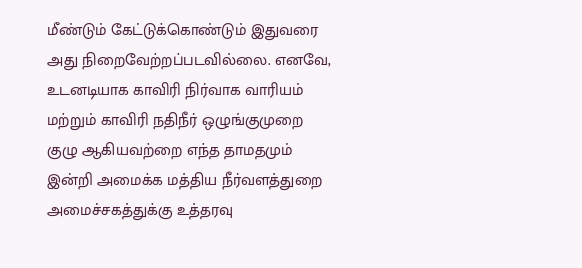மீண்டும் கேட்டுக்கொண்டும் இதுவரை அது நிறைவேற்றப்படவில்லை. எனவே, உடனடியாக காவிரி நிர்வாக வாரியம் மற்றும் காவிரி நதிநீர் ஒழுங்குமுறை குழு ஆகியவற்றை எந்த தாமதமும் இன்றி அமைக்க மத்திய நீர்வளத்துறை அமைச்சகத்துக்கு உத்தரவு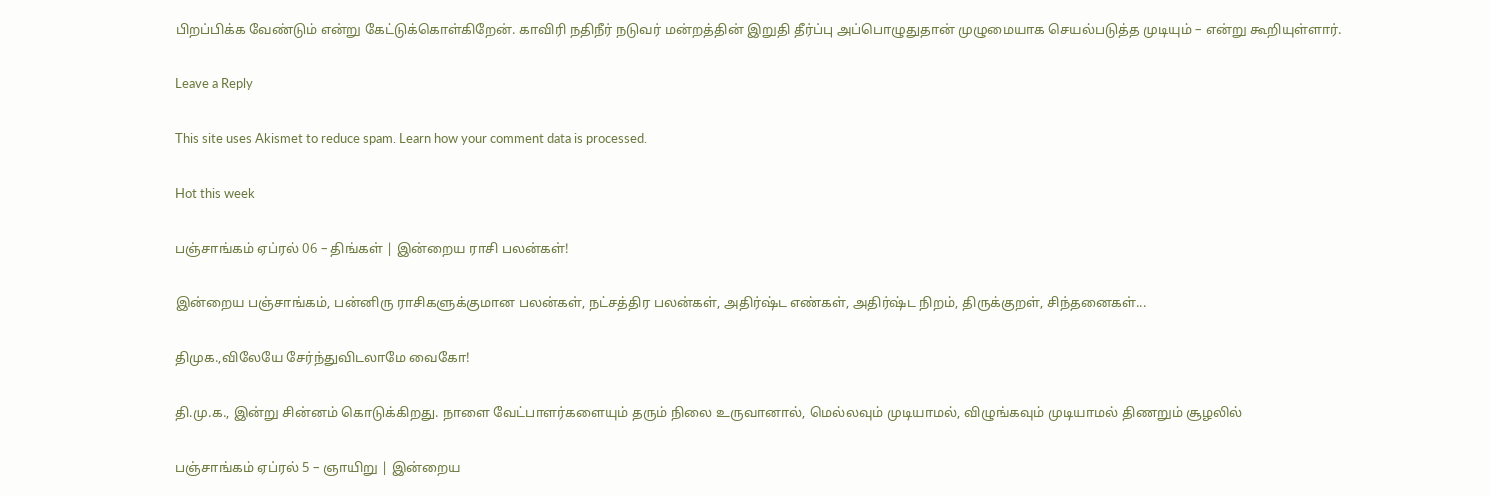பிறப்பிக்க வேண்டும் என்று கேட்டுக்கொள்கிறேன். காவிரி நதிநீர் நடுவர் மன்றத்தின் இறுதி தீர்ப்பு அப்பொழுதுதான் முழுமையாக செயல்படுத்த முடியும் – என்று கூறியுள்ளார்.

Leave a Reply

This site uses Akismet to reduce spam. Learn how your comment data is processed.

Hot this week

பஞ்சாங்கம் ஏப்ரல் 06 – திங்கள் | இன்றைய ராசி பலன்கள்!

இன்றைய பஞ்சாங்கம், பன்னிரு ராசிகளுக்குமான பலன்கள், நட்சத்திர பலன்கள், அதிர்ஷ்ட எண்கள், அதிர்ஷ்ட நிறம், திருக்குறள், சிந்தனைகள்...

திமுக.,விலேயே சேர்ந்துவிடலாமே வைகோ!

தி.மு.க., இன்று சின்னம் கொடுக்கிறது. நாளை வேட்பாளர்களையும் தரும் நிலை உருவானால், மெல்லவும் முடியாமல், விழுங்கவும் முடியாமல் திணறும் சூழலில்

பஞ்சாங்கம் ஏப்ரல் 5 – ஞாயிறு | இன்றைய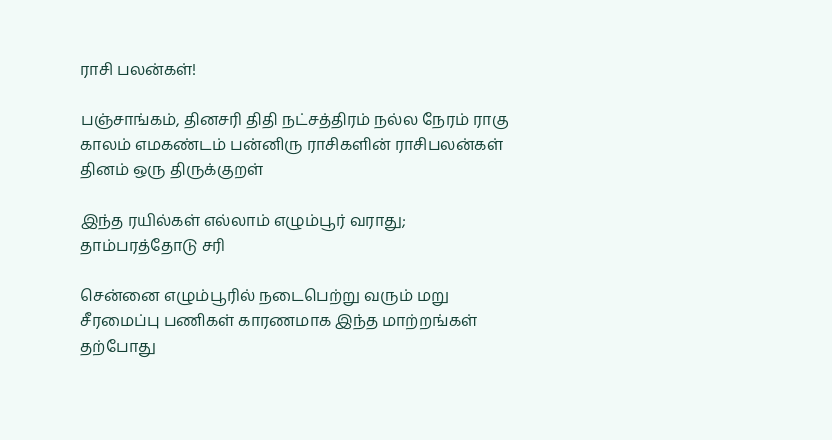ராசி பலன்கள்!

பஞ்சாங்கம், தினசரி திதி நட்சத்திரம் நல்ல நேரம் ராகு காலம் எமகண்டம் பன்னிரு ராசிகளின் ராசிபலன்கள் தினம் ஒரு திருக்குறள்

இந்த ரயில்கள் எல்லாம் எழும்பூர் வராது; தாம்பரத்தோடு சரி

சென்னை எழும்பூரில் நடைபெற்று வரும் மறு சீரமைப்பு பணிகள் காரணமாக இந்த மாற்றங்கள் தற்போது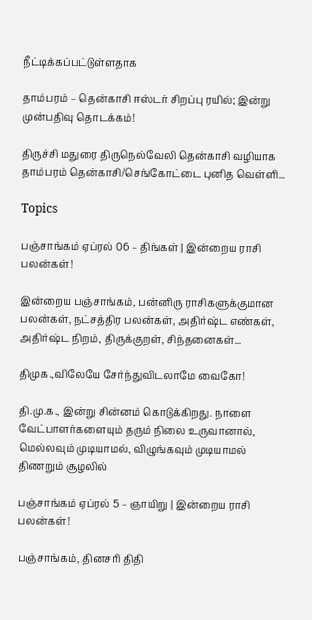நீட்டிக்கப்பட்டுள்ளதாக‌

தாம்பரம் – தென்காசி ஈஸ்டர் சிறப்பு ரயில்; இன்று முன்பதிவு தொடக்கம்!

திருச்சி மதுரை திருநெல்வேலி தென்காசி வழியாக தாம்பரம் தென்காசி/செங்கோட்டை புனித வெள்ளி...

Topics

பஞ்சாங்கம் ஏப்ரல் 06 – திங்கள் | இன்றைய ராசி பலன்கள்!

இன்றைய பஞ்சாங்கம், பன்னிரு ராசிகளுக்குமான பலன்கள், நட்சத்திர பலன்கள், அதிர்ஷ்ட எண்கள், அதிர்ஷ்ட நிறம், திருக்குறள், சிந்தனைகள்...

திமுக.,விலேயே சேர்ந்துவிடலாமே வைகோ!

தி.மு.க., இன்று சின்னம் கொடுக்கிறது. நாளை வேட்பாளர்களையும் தரும் நிலை உருவானால், மெல்லவும் முடியாமல், விழுங்கவும் முடியாமல் திணறும் சூழலில்

பஞ்சாங்கம் ஏப்ரல் 5 – ஞாயிறு | இன்றைய ராசி பலன்கள்!

பஞ்சாங்கம், தினசரி திதி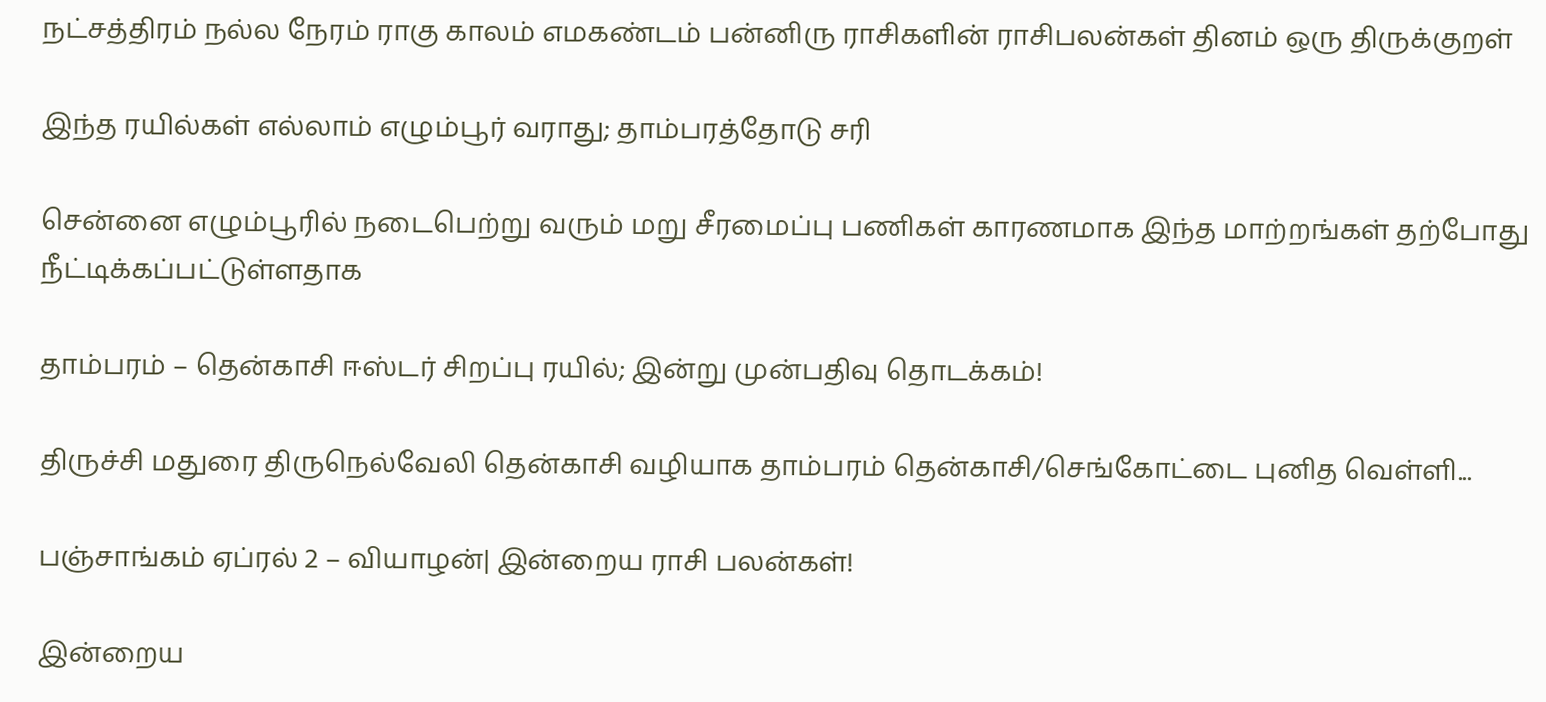நட்சத்திரம் நல்ல நேரம் ராகு காலம் எமகண்டம் பன்னிரு ராசிகளின் ராசிபலன்கள் தினம் ஒரு திருக்குறள்

இந்த ரயில்கள் எல்லாம் எழும்பூர் வராது; தாம்பரத்தோடு சரி

சென்னை எழும்பூரில் நடைபெற்று வரும் மறு சீரமைப்பு பணிகள் காரணமாக இந்த மாற்றங்கள் தற்போது நீட்டிக்கப்பட்டுள்ளதாக‌

தாம்பரம் – தென்காசி ஈஸ்டர் சிறப்பு ரயில்; இன்று முன்பதிவு தொடக்கம்!

திருச்சி மதுரை திருநெல்வேலி தென்காசி வழியாக தாம்பரம் தென்காசி/செங்கோட்டை புனித வெள்ளி...

பஞ்சாங்கம் ஏப்ரல் 2 – வியாழன்| இன்றைய ராசி பலன்கள்!

இன்றைய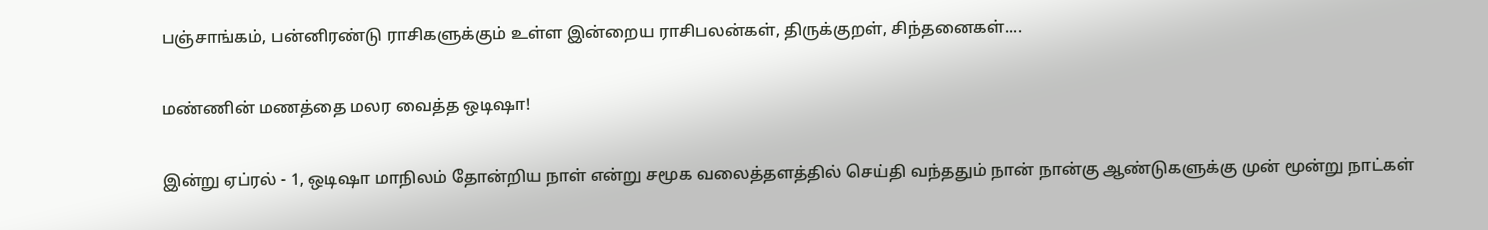பஞ்சாங்கம், பன்னிரண்டு ராசிகளுக்கும் உள்ள இன்றைய ராசிபலன்கள், திருக்குறள், சிந்தனைகள்....

மண்ணின் மணத்தை மலர வைத்த ஒடிஷா!

இன்று ஏப்ரல் - 1, ஒடிஷா மாநிலம் தோன்றிய நாள் என்று சமூக வலைத்தளத்தில் செய்தி வந்ததும் நான் நான்கு ஆண்டுகளுக்கு முன் மூன்று நாட்கள்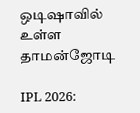ஒடிஷாவில் உள்ள தாமன்ஜோடி

IPL 2026: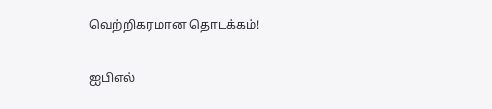வெற்றிகரமான தொடக்கம்!

ஐபிஎல்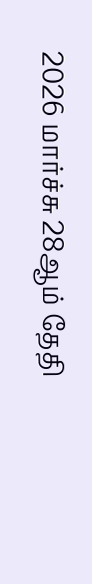2026 மார்ச்சு 28ஆம் தேதி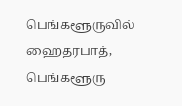பெங்களூருவில் ஹைதரபாத், பெங்களூரு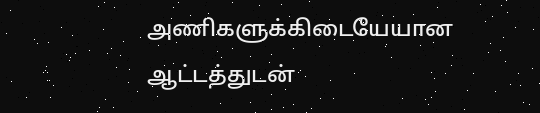அணிகளுக்கிடையேயான ஆட்டத்துடன்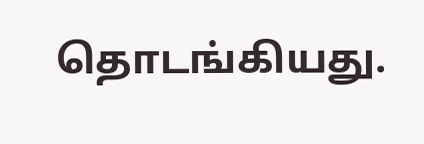தொடங்கியது.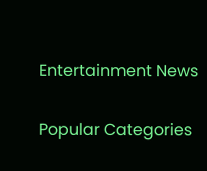Entertainment News

Popular Categories